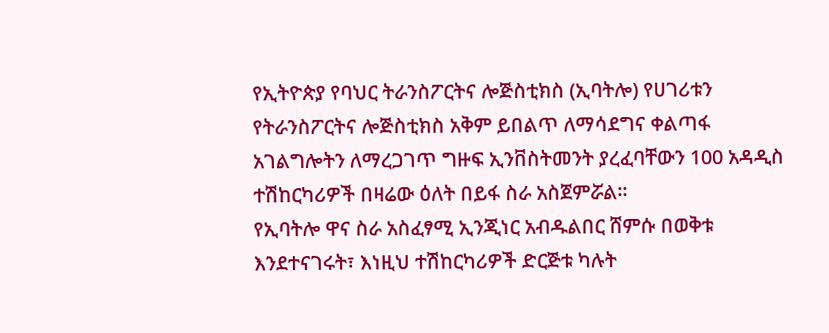የኢትዮጵያ የባህር ትራንስፖርትና ሎጅስቲክስ (ኢባትሎ) የሀገሪቱን የትራንስፖርትና ሎጅስቲክስ አቅም ይበልጥ ለማሳደግና ቀልጣፋ አገልግሎትን ለማረጋገጥ ግዙፍ ኢንቨስትመንት ያረፈባቸውን 100 አዳዲስ ተሽከርካሪዎች በዛሬው ዕለት በይፋ ስራ አስጀምሯል።
የኢባትሎ ዋና ስራ አስፈፃሚ ኢንጂነር አብዱልበር ሸምሱ በወቅቱ እንደተናገሩት፣ እነዚህ ተሽከርካሪዎች ድርጅቱ ካሉት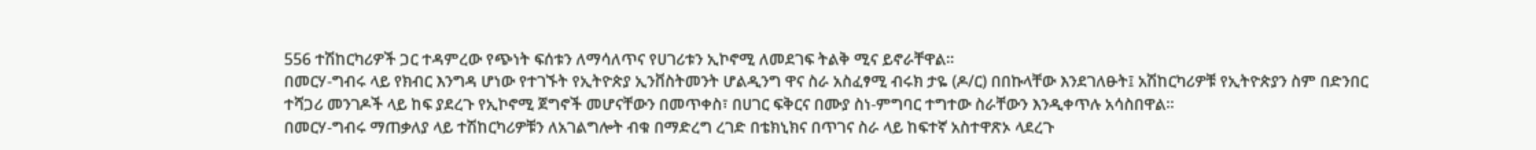556 ተሽከርካሪዎች ጋር ተዳምረው የጭነት ፍሰቱን ለማሳለጥና የሀገሪቱን ኢኮኖሚ ለመደገፍ ትልቅ ሚና ይኖራቸዋል።
በመርሃ-ግብሩ ላይ የክብር እንግዳ ሆነው የተገኙት የኢትዮጵያ ኢንቨስትመንት ሆልዲንግ ዋና ስራ አስፈፃሚ ብሩክ ታዬ (ዶ/ር) በበኩላቸው እንደገለፁት፤ አሽከርካሪዎቹ የኢትዮጵያን ስም በድንበር ተሻጋሪ መንገዶች ላይ ከፍ ያደረጉ የኢኮኖሚ ጀግኖች መሆናቸውን በመጥቀስ፣ በሀገር ፍቅርና በሙያ ስነ-ምግባር ተግተው ስራቸውን እንዲቀጥሉ አሳስበዋል።
በመርሃ-ግብሩ ማጠቃለያ ላይ ተሽከርካሪዎቹን ለአገልግሎት ብቁ በማድረግ ረገድ በቴክኒክና በጥገና ስራ ላይ ከፍተኛ አስተዋጽኦ ላደረጉ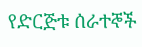የድርጅቱ ሰራተኞች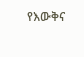የእውቅና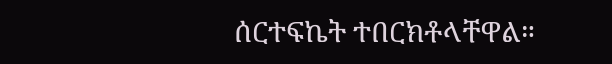ሰርተፍኬት ተበርክቶላቸዋል።